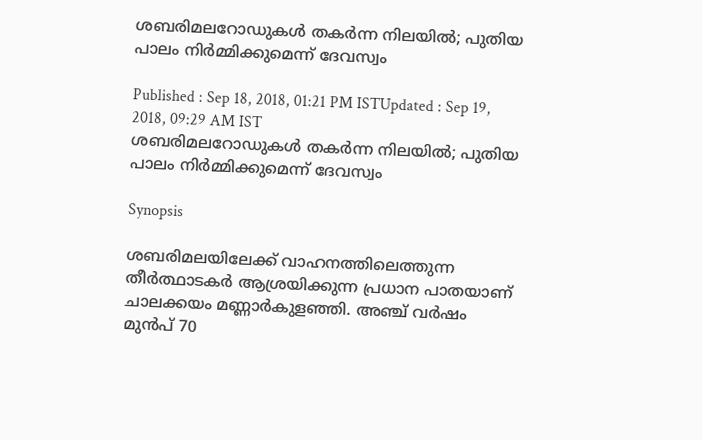ശബരിമലറോഡുകള്‍ തകര്‍ന്ന നിലയില്‍; പുതിയ പാലം നിർമ്മിക്കുമെന്ന് ദേവസ്വം

Published : Sep 18, 2018, 01:21 PM ISTUpdated : Sep 19, 2018, 09:29 AM IST
ശബരിമലറോഡുകള്‍ തകര്‍ന്ന നിലയില്‍; പുതിയ പാലം നിർമ്മിക്കുമെന്ന് ദേവസ്വം

Synopsis

ശബരിമലയിലേക്ക് വാഹനത്തിലെത്തുന്ന തീർത്ഥാടകർ ആശ്രയിക്കുന്ന പ്രധാന പാതയാണ് ചാലക്കയം മണ്ണാർകുളഞ്ഞി. അഞ്ച് വർഷം മുൻപ് 70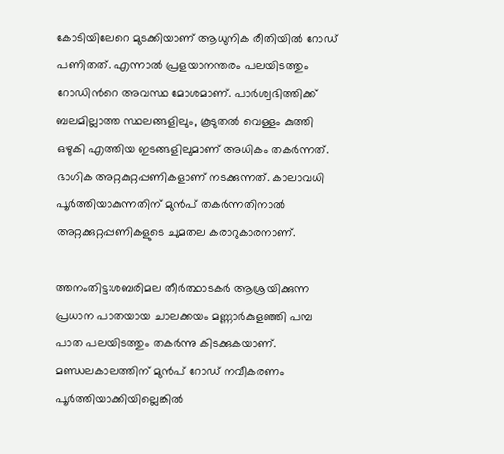കോടിയിലേറെ മുടക്കിയാണ് ആധുനിക രീതിയിൽ റോഡ് പണിതത്. എന്നാൽ പ്രളയാനന്തരം പലയിടത്തും റോഡിന്‍റെ അവസ്ഥ മോശമാണ്. പാർശ്വഭിത്തിക്ക് ബലമില്ലാത്ത സ്ഥലങ്ങളിലും, കൂടുതൽ വെള്ളം കുത്തി ഒഴുകി എത്തിയ ഇടങ്ങളിലുമാണ് അധികം തകർന്നത്. ഭാഗിക അറ്റകുറ്റപ്പണികളാണ് നടക്കുന്നത്. കാലാവധി പൂർത്തിയാകുന്നതിന് മുൻപ് തകർന്നതിനാൽ അറ്റക്കുറ്റപ്പണികളുടെ ചുമതല കരാറുകാരനാണ്.

ത്തനംതിട്ട:ശബരിമല തീർത്ഥാടകർ ആശ്രയിക്കുന്ന പ്രധാന പാതയായ ചാലക്കയം മണ്ണാർകുളഞ്ഞി പമ്പ പാത പലയിടത്തും തകർന്നു കിടക്കുകയാണ്. മണ്ഡലകാലത്തിന് മുൻപ് റോഡ് നവീകരണം പൂർത്തിയാക്കിയില്ലെങ്കിൽ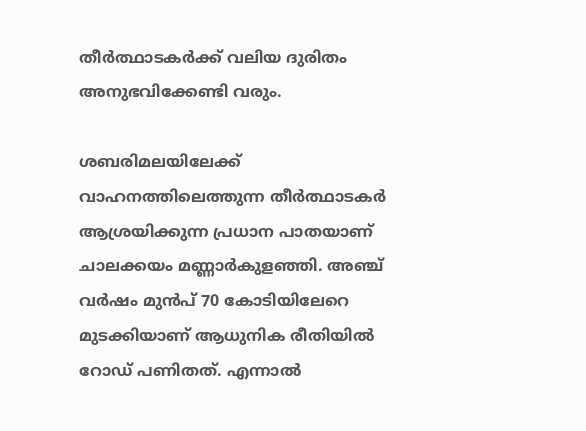തീർത്ഥാടകർക്ക് വലിയ ദുരിതം അനുഭവിക്കേണ്ടി വരും.

ശബരിമലയിലേക്ക് വാഹനത്തിലെത്തുന്ന തീർത്ഥാടകർ ആശ്രയിക്കുന്ന പ്രധാന പാതയാണ് ചാലക്കയം മണ്ണാർകുളഞ്ഞി. അഞ്ച് വർഷം മുൻപ് 70 കോടിയിലേറെ മുടക്കിയാണ് ആധുനിക രീതിയിൽ റോഡ് പണിതത്. എന്നാൽ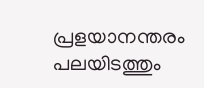പ്രളയാനന്തരം പലയിടത്തും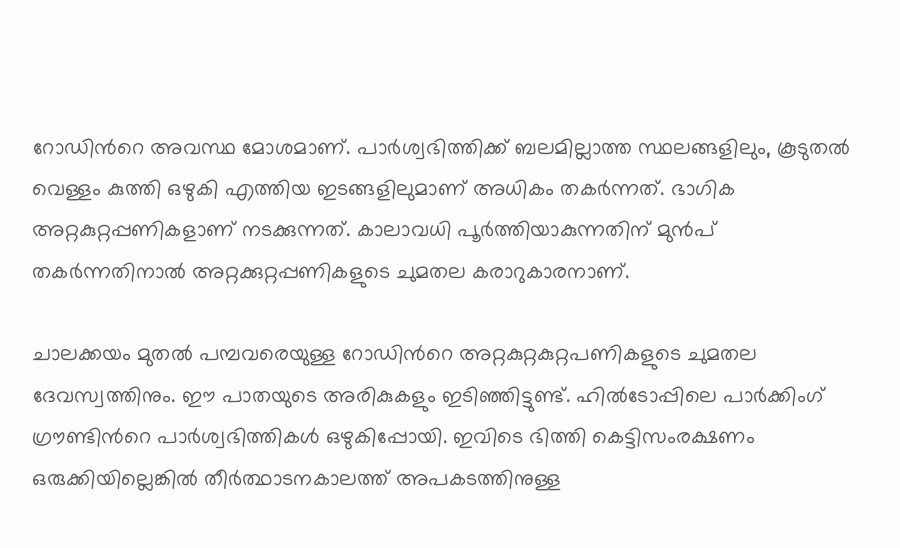റോഡിന്‍റെ അവസ്ഥ മോശമാണ്. പാർശ്വഭിത്തിക്ക് ബലമില്ലാത്ത സ്ഥലങ്ങളിലും, കൂടുതൽ വെള്ളം കുത്തി ഒഴുകി എത്തിയ ഇടങ്ങളിലുമാണ് അധികം തകർന്നത്. ഭാഗിക അറ്റകുറ്റപ്പണികളാണ് നടക്കുന്നത്. കാലാവധി പൂർത്തിയാകുന്നതിന് മുൻപ് തകർന്നതിനാൽ അറ്റക്കുറ്റപ്പണികളുടെ ചുമതല കരാറുകാരനാണ്.

ചാലക്കയം മുതൽ പമ്പവരെയുള്ള റോഡിന്‍റെ അറ്റകുറ്റകുറ്റപണികളുടെ ചുമതല ദേവസ്വത്തിനും. ഈ പാതയുടെ അരികുകളും ഇടിഞ്ഞിട്ടുണ്ട്. ഹിൽടോപ്പിലെ പാർക്കിംഗ് ഗ്രൗണ്ടിന്‍റെ പാർശ്വഭിത്തികൾ ഒഴുകിപ്പോയി. ഇവിടെ ഭിത്തി കെട്ടിസംരക്ഷണം ഒരുക്കിയില്ലെങ്കിൽ തീർത്ഥാടനകാലത്ത് അപകടത്തിനുള്ള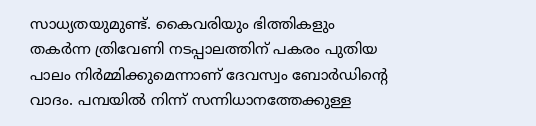സാധ്യതയുമുണ്ട്. കൈവരിയും ഭിത്തികളും തകർന്ന ത്രിവേണി നടപ്പാലത്തിന് പകരം പുതിയ പാലം നിർമ്മിക്കുമെന്നാണ് ദേവസ്വം ബോർഡിന്‍റെ വാദം. പമ്പയിൽ നിന്ന് സന്നിധാനത്തേക്കുള്ള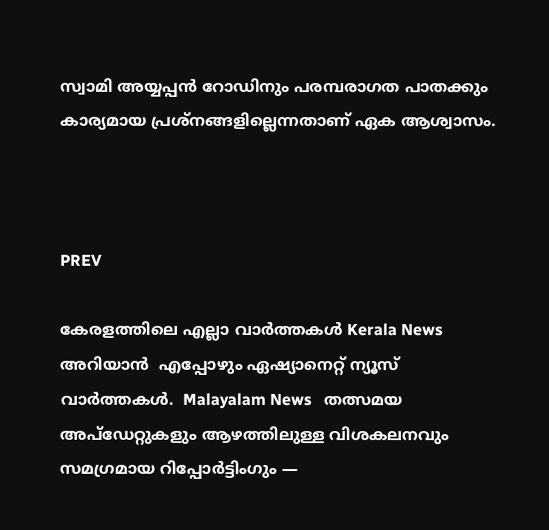സ്വാമി അയ്യപ്പൻ റോഡിനും പരമ്പരാഗത പാതക്കും കാര്യമായ പ്രശ്നങ്ങളില്ലെന്നതാണ് ഏക ആശ്വാസം.



PREV

കേരളത്തിലെ എല്ലാ വാർത്തകൾ Kerala News അറിയാൻ  എപ്പോഴും ഏഷ്യാനെറ്റ് ന്യൂസ് വാർത്തകൾ.  Malayalam News   തത്സമയ അപ്‌ഡേറ്റുകളും ആഴത്തിലുള്ള വിശകലനവും സമഗ്രമായ റിപ്പോർട്ടിംഗും —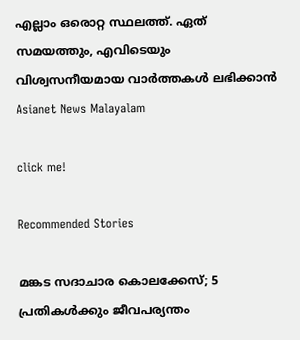എല്ലാം ഒരൊറ്റ സ്ഥലത്ത്. ഏത് സമയത്തും, എവിടെയും വിശ്വസനീയമായ വാർത്തകൾ ലഭിക്കാൻ Asianet News Malayalam

click me!

Recommended Stories

മങ്കട സദാചാര കൊലക്കേസ്; 5 പ്രതികൾക്കും ജീവപര്യന്തം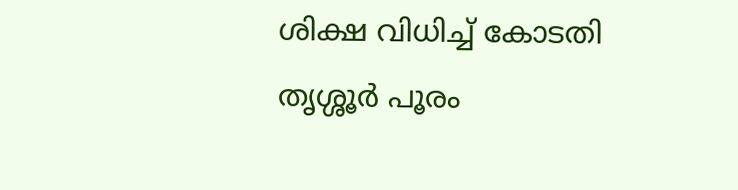ശിക്ഷ വിധിച്ച് കോടതി
തൃശ്ശൂർ പൂരം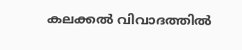കലക്കൽ വിവാദത്തിൽ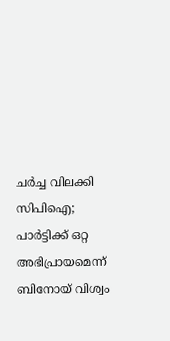ചർച്ച വിലക്കി സിപിഐ; പാർട്ടിക്ക് ഒറ്റ അഭിപ്രായമെന്ന് ബിനോയ് വിശ്വം